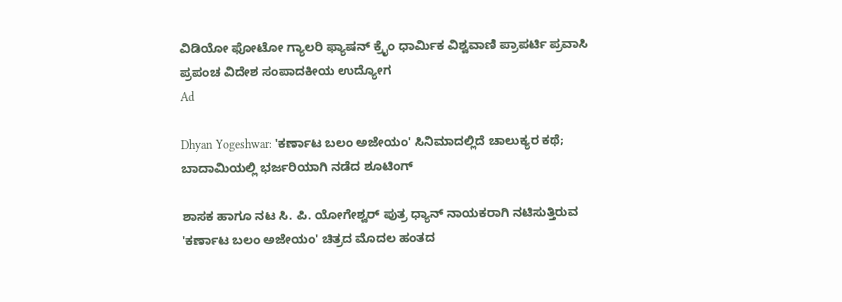ವಿಡಿಯೋ ಫೋಟೋ ಗ್ಯಾಲರಿ ಫ್ಯಾಷನ್ ಕ್ರೈಂ ಧಾರ್ಮಿಕ ವಿಶ್ವವಾಣಿ ಪ್ರಾಪರ್ಟಿ ಪ್ರವಾಸಿ ಪ್ರಪಂಚ ವಿದೇಶ ಸಂಪಾದಕೀಯ ಉದ್ಯೋಗ
Ad

Dhyan Yogeshwar: 'ಕರ್ಣಾಟ ಬಲಂ ಅಜೇಯಂ' ಸಿನಿಮಾದಲ್ಲಿದೆ ಚಾಲುಕ್ಯರ ಕಥೆ; ಬಾದಾಮಿಯಲ್ಲಿ ಭರ್ಜರಿಯಾಗಿ ನಡೆದ ಶೂಟಿಂಗ್‌

ಶಾಸಕ ಹಾಗೂ ನಟ ಸಿ. ಪಿ. ಯೋಗೇಶ್ವರ್ ಪುತ್ರ ಧ್ಯಾನ್ ನಾಯಕರಾಗಿ ನಟಿಸುತ್ತಿರುವ 'ಕರ್ಣಾಟ ಬಲಂ ಅಜೇಯಂ' ಚಿತ್ರದ ಮೊದಲ ಹಂತದ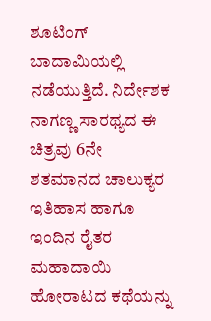ಶೂಟಿಂಗ್ ಬಾದಾಮಿಯಲ್ಲಿ ನಡೆಯುತ್ತಿದೆ. ನಿರ್ದೇಶಕ ನಾಗಣ್ಣ ಸಾರಥ್ಯದ ಈ ಚಿತ್ರವು 6ನೇ ಶತಮಾನದ ಚಾಲುಕ್ಯರ ಇತಿಹಾಸ ಹಾಗೂ ಇಂದಿನ ರೈತರ ಮಹಾದಾಯಿ ಹೋರಾಟದ ಕಥೆಯನ್ನು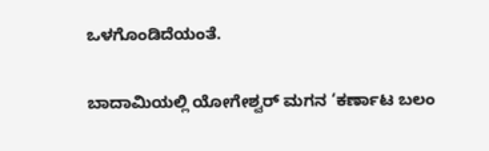ಒಳಗೊಂಡಿದೆಯಂತೆ.

ಬಾದಾಮಿಯಲ್ಲಿ ಯೋಗೇಶ್ವರ್ ಮಗನ ‘ಕರ್ಣಾಟ ಬಲಂ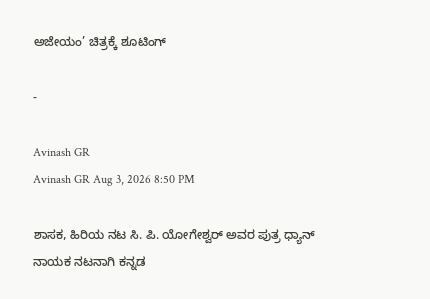ಅಜೇಯಂ’ ಚಿತ್ರಕ್ಕೆ ಶೂಟಿಂಗ್‌

-

Avinash GR
Avinash GR Aug 3, 2026 8:50 PM

ಶಾಸಕ, ಹಿರಿಯ ನಟ ಸಿ. ಪಿ. ಯೋಗೇಶ್ವರ್ ಅವರ ಪುತ್ರ ಧ್ಯಾನ್ ನಾಯಕ ನಟನಾಗಿ ಕನ್ನಡ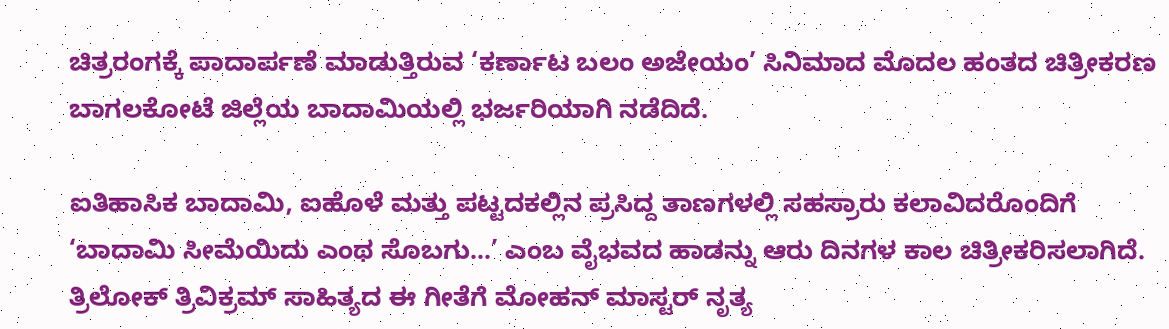ಚಿತ್ರರಂಗಕ್ಕೆ ಪಾದಾರ್ಪಣೆ ಮಾಡುತ್ತಿರುವ ‘ಕರ್ಣಾಟ ಬಲಂ ಅಜೇಯಂ’ ಸಿನಿಮಾದ ಮೊದಲ ಹಂತದ ಚಿತ್ರೀಕರಣ ಬಾಗಲಕೋಟೆ ಜಿಲ್ಲೆಯ ಬಾದಾಮಿಯಲ್ಲಿ ಭರ್ಜರಿಯಾಗಿ ನಡೆದಿದೆ.

ಐತಿಹಾಸಿಕ ಬಾದಾಮಿ, ಐಹೊಳೆ ಮತ್ತು ಪಟ್ಟದಕಲ್ಲಿನ ಪ್ರಸಿದ್ದ ತಾಣಗಳಲ್ಲಿ ಸಹಸ್ರಾರು ಕಲಾವಿದರೊಂದಿಗೆ ‘ಬಾದಾಮಿ ಸೀಮೆಯಿದು ಎಂಥ ಸೊಬಗು...’ ಎಂಬ ವೈಭವದ ಹಾಡನ್ನು ಆರು ದಿನಗಳ ಕಾಲ ಚಿತ್ರೀಕರಿಸಲಾಗಿದೆ. ತ್ರಿಲೋಕ್ ತ್ರಿವಿಕ್ರಮ್ ಸಾಹಿತ್ಯದ ಈ ಗೀತೆಗೆ ಮೋಹನ್ ಮಾಸ್ಟರ್ ನೃತ್ಯ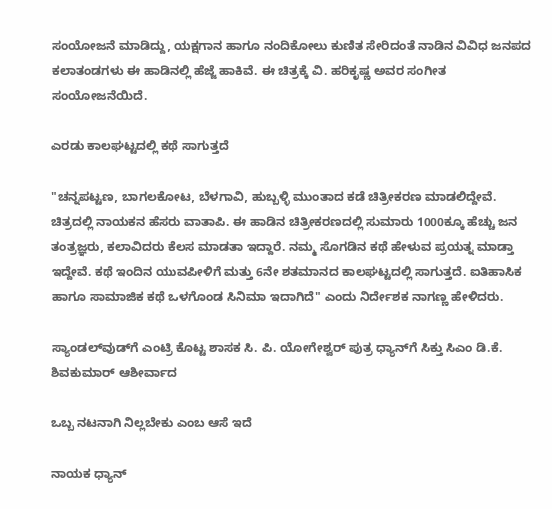ಸಂಯೋಜನೆ ಮಾಡಿದ್ದು, ಯಕ್ಷಗಾನ ಹಾಗೂ ನಂದಿಕೋಲು ಕುಣಿತ ಸೇರಿದಂತೆ ನಾಡಿನ ವಿವಿಧ ಜನಪದ ಕಲಾತಂಡಗಳು ಈ ಹಾಡಿನಲ್ಲಿ ಹೆಜ್ಜೆ ಹಾಕಿವೆ. ಈ ಚಿತ್ರಕ್ಕೆ ವಿ. ಹರಿಕೃಷ್ಣ ಅವರ ಸಂಗೀತ ಸಂಯೋಜನೆಯಿದೆ.

ಎರಡು ಕಾಲಘಟ್ಟದಲ್ಲಿ ಕಥೆ ಸಾಗುತ್ತದೆ

"ಚನ್ನಪಟ್ಟಣ, ಬಾಗಲಕೋಟ, ಬೆಳಗಾವಿ, ಹುಬ್ಬಳ್ಳಿ ಮುಂತಾದ ಕಡೆ ಚಿತ್ರೀಕರಣ ಮಾಡಲಿದ್ದೇವೆ. ಚಿತ್ರದಲ್ಲಿ ನಾಯಕನ ಹೆಸರು ವಾತಾಪಿ. ಈ ಹಾಡಿನ ಚಿತ್ರೀಕರಣದಲ್ಲಿ ಸುಮಾರು 1000ಕ್ಕೂ ಹೆಚ್ಚು ಜನ ತಂತ್ರಜ್ಞರು, ಕಲಾವಿದರು ಕೆಲಸ ಮಾಡತಾ ಇದ್ದಾರೆ. ನಮ್ಮ ಸೊಗಡಿನ ಕಥೆ ಹೇಳುವ ಪ್ರಯತ್ನ ಮಾಡ್ತಾ ಇದ್ದೇವೆ. ಕಥೆ ಇಂದಿನ ಯುವಪೀಳಿಗೆ ಮತ್ತು 6ನೇ ಶತಮಾನದ ಕಾಲಘಟ್ಟದಲ್ಲಿ ಸಾಗುತ್ತದೆ. ಐತಿಹಾಸಿಕ ಹಾಗೂ ಸಾಮಾಜಿಕ ಕಥೆ ಒಳಗೊಂಡ ಸಿನಿಮಾ ಇದಾಗಿದೆ" ಎಂದು ನಿರ್ದೇಶಕ ನಾಗಣ್ಣ ಹೇಳಿದರು.

ಸ್ಯಾಂಡಲ್‌ವುಡ್‌ಗೆ ಎಂಟ್ರಿ ಕೊಟ್ಟ ಶಾಸಕ ಸಿ. ಪಿ. ಯೋಗೇಶ್ವರ್ ಪುತ್ರ ಧ್ಯಾನ್‌ಗೆ ಸಿಕ್ತು ಸಿಎಂ ಡಿ.ಕೆ. ಶಿವಕುಮಾರ್‌ ಆಶೀರ್ವಾದ

ಒಬ್ಬ ನಟನಾಗಿ ನಿಲ್ಲಬೇಕು ಎಂಬ ಆಸೆ ಇದೆ‌

ನಾಯಕ ಧ್ಯಾನ್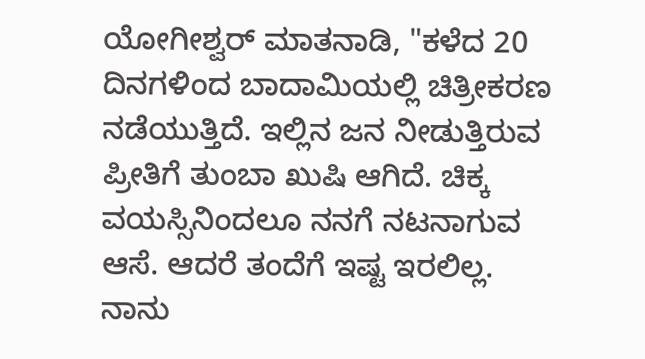ಯೋಗೀಶ್ವರ್ ಮಾತನಾಡಿ, "ಕಳೆದ 20 ದಿನಗಳಿಂದ ಬಾದಾಮಿಯಲ್ಲಿ ಚಿತ್ರೀಕರಣ ನಡೆಯುತ್ತಿದೆ. ಇಲ್ಲಿನ ಜನ ನೀಡುತ್ತಿರುವ ಪ್ರೀತಿಗೆ ತುಂಬಾ ಖುಷಿ ಆಗಿದೆ. ಚಿಕ್ಕ ವಯಸ್ಸಿನಿಂದಲೂ ನನಗೆ ನಟನಾಗುವ ಆಸೆ. ಆದರೆ ತಂದೆಗೆ ಇಷ್ಟ ಇರಲಿಲ್ಲ. ನಾನು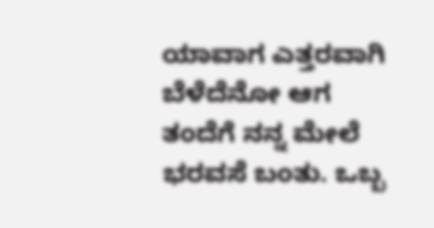ಯಾವಾಗ ಎತ್ತರವಾಗಿ ಬೆಳೆದೆನೋ ಆಗ ತಂದೆಗೆ ನನ್ನ ಮೇಲೆ ಭರವಸೆ ಬಂತು. ಒಬ್ಬ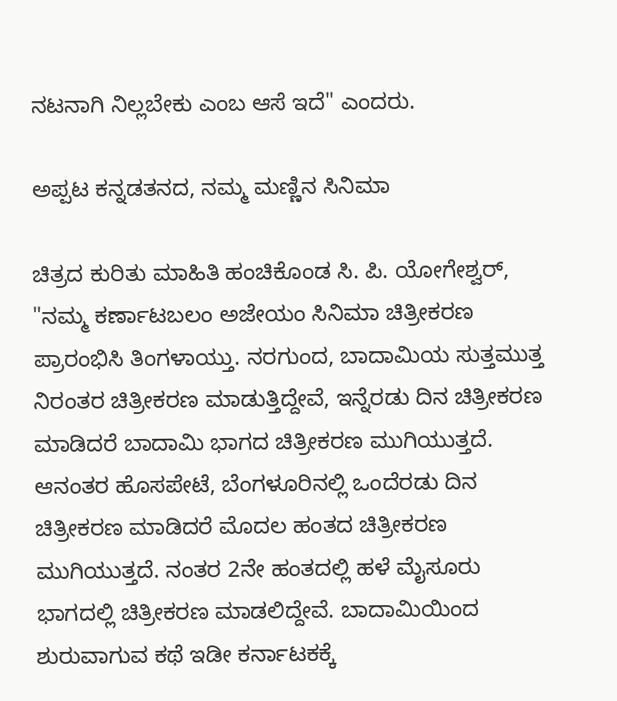ನಟನಾಗಿ ನಿಲ್ಲಬೇಕು ಎಂಬ ಆಸೆ ಇದೆ‌" ಎಂದರು.

ಅಪ್ಪಟ ಕನ್ನಡತನದ, ನಮ್ಮ ಮಣ್ಣಿನ ಸಿನಿಮಾ

ಚಿತ್ರದ ಕುರಿತು ಮಾಹಿತಿ ಹಂಚಿಕೊಂಡ ಸಿ. ಪಿ. ಯೋಗೇಶ್ವರ್, "ನಮ್ಮ ಕರ್ಣಾಟಬಲಂ ಅಜೇಯಂ ಸಿನಿಮಾ ಚಿತ್ರೀಕರಣ ಪ್ರಾರಂಭಿಸಿ ತಿಂಗಳಾಯ್ತು. ನರಗುಂದ, ಬಾದಾಮಿಯ ಸುತ್ತಮುತ್ತ ನಿರಂತರ ಚಿತ್ರೀಕರಣ ಮಾಡುತ್ತಿದ್ದೇವೆ, ಇನ್ನೆರಡು ದಿನ ಚಿತ್ರೀಕರಣ ಮಾಡಿದರೆ ಬಾದಾಮಿ ಭಾಗದ ಚಿತ್ರೀಕರಣ ಮುಗಿಯುತ್ತದೆ. ಆನಂತರ ಹೊಸಪೇಟೆ, ಬೆಂಗಳೂರಿನಲ್ಲಿ ಒಂದೆರಡು ದಿನ ಚಿತ್ರೀಕರಣ ಮಾಡಿದರೆ ಮೊದಲ ಹಂತದ ಚಿತ್ರೀಕರಣ ಮುಗಿಯುತ್ತದೆ. ನಂತರ 2ನೇ ಹಂತದಲ್ಲಿ ಹಳೆ ಮೈಸೂರು ಭಾಗದಲ್ಲಿ ಚಿತ್ರೀಕರಣ ಮಾಡಲಿದ್ದೇವೆ. ಬಾದಾಮಿಯಿಂದ ಶುರುವಾಗುವ ಕಥೆ ಇಡೀ ಕರ್ನಾಟಕಕ್ಕೆ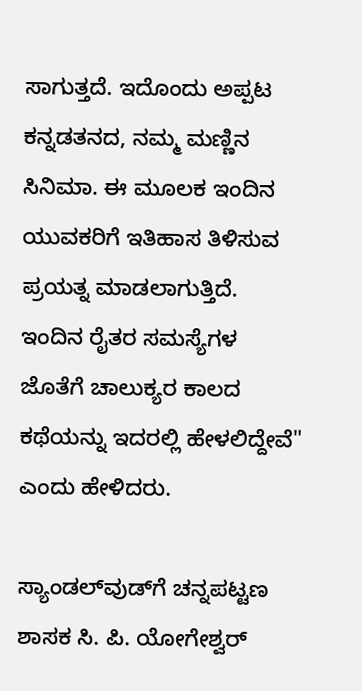ಸಾಗುತ್ತದೆ. ಇದೊಂದು ಅಪ್ಪಟ ಕನ್ನಡತನದ, ನಮ್ಮ ಮಣ್ಣಿನ ಸಿನಿಮಾ. ಈ ಮೂಲಕ ಇಂದಿನ ಯುವಕರಿಗೆ ಇತಿಹಾಸ ತಿಳಿಸುವ ಪ್ರಯತ್ನ ಮಾಡಲಾಗುತ್ತಿದೆ. ಇಂದಿನ ರೈತರ ಸಮಸ್ಯೆಗಳ ಜೊತೆಗೆ ಚಾಲುಕ್ಯರ ಕಾಲದ ಕಥೆಯನ್ನು ಇದರಲ್ಲಿ ಹೇಳಲಿದ್ದೇವೆ" ಎಂದು ಹೇಳಿದರು.

ಸ್ಯಾಂಡಲ್‌ವುಡ್‌ಗೆ ಚನ್ನಪಟ್ಟಣ ಶಾಸಕ ಸಿ. ಪಿ. ಯೋಗೇಶ್ವರ್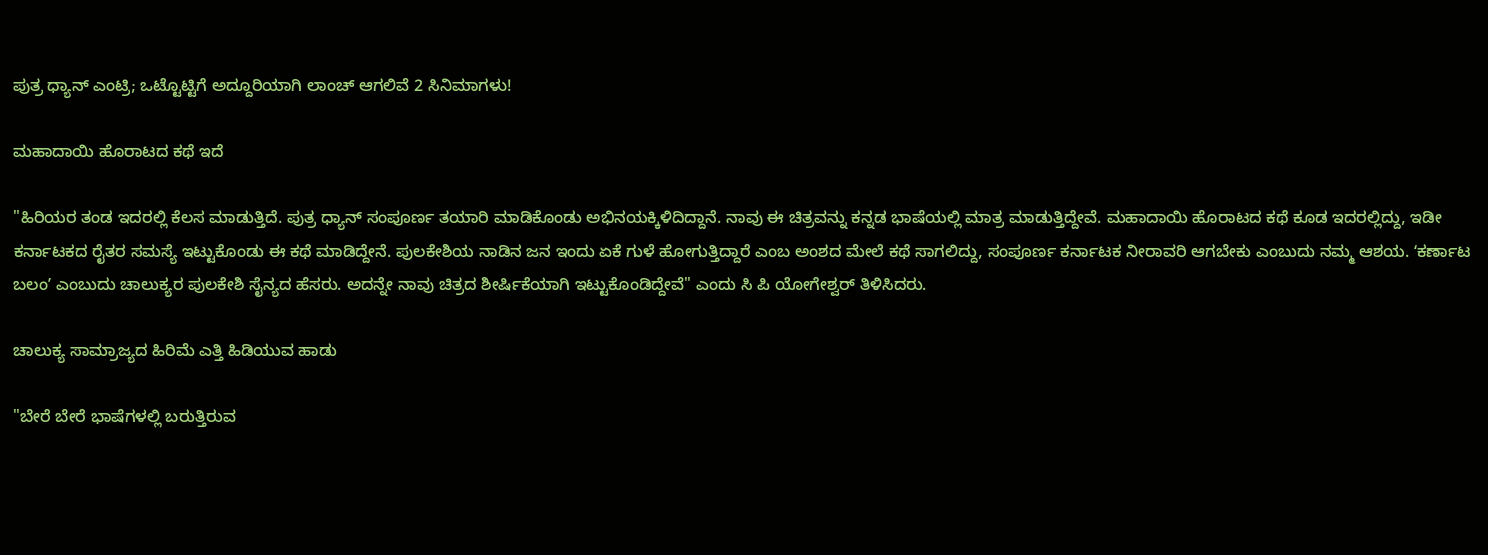ಪುತ್ರ ಧ್ಯಾನ್‌ ಎಂಟ್ರಿ; ಒಟ್ಟೊಟ್ಟಿಗೆ ಅದ್ದೂರಿಯಾಗಿ ಲಾಂಚ್ ಆಗಲಿವೆ 2 ಸಿನಿಮಾಗಳು!

ಮಹಾದಾಯಿ ಹೊರಾಟದ ಕಥೆ ಇದೆ

"ಹಿರಿಯರ ತಂಡ ಇದರಲ್ಲಿ ಕೆಲಸ ಮಾಡುತ್ತಿದೆ. ಪುತ್ರ ಧ್ಯಾನ್ ಸಂಪೂರ್ಣ ತಯಾರಿ ಮಾಡಿಕೊಂಡು ಅಭಿನಯಕ್ಕಿಳಿದಿದ್ದಾನೆ. ನಾವು ಈ ಚಿತ್ರವನ್ನು ಕನ್ನಡ ಭಾಷೆಯಲ್ಲಿ ಮಾತ್ರ ಮಾಡುತ್ತಿದ್ದೇವೆ. ಮಹಾದಾಯಿ ಹೊರಾಟದ ಕಥೆ ಕೂಡ ಇದರಲ್ಲಿದ್ದು, ಇಡೀ ಕರ್ನಾಟಕದ ರೈತರ ಸಮಸ್ಯೆ ಇಟ್ಟುಕೊಂಡು ಈ ಕಥೆ ಮಾಡಿದ್ದೇನೆ. ಪುಲಕೇಶಿಯ ನಾಡಿನ ಜನ ಇಂದು ಏಕೆ ಗುಳೆ ಹೋಗುತ್ತಿದ್ದಾರೆ ಎಂಬ ಅಂಶದ ಮೇಲೆ ಕಥೆ ಸಾಗಲಿದ್ದು, ಸಂಪೂರ್ಣ ಕರ್ನಾಟಕ ನೀರಾವರಿ ಆಗಬೇಕು ಎಂಬುದು ನಮ್ಮ ಆಶಯ. ʻಕರ್ಣಾಟ ಬಲಂʼ ಎಂಬುದು ಚಾಲುಕ್ಯರ ಪುಲಕೇಶಿ ಸೈನ್ಯದ ಹೆಸರು. ಅದನ್ನೇ ನಾವು ಚಿತ್ರದ ಶೀರ್ಷಿಕೆಯಾಗಿ ಇಟ್ಟುಕೊಂಡಿದ್ದೇವೆ" ಎಂದು ಸಿ ಪಿ ಯೋಗೇಶ್ವರ್‌ ತಿಳಿಸಿದರು.

ಚಾಲುಕ್ಯ ಸಾಮ್ರಾಜ್ಯದ ಹಿರಿಮೆ ಎತ್ತಿ ಹಿಡಿಯುವ ಹಾಡು

"ಬೇರೆ ಬೇರೆ ಭಾಷೆಗಳಲ್ಲಿ ಬರುತ್ತಿರುವ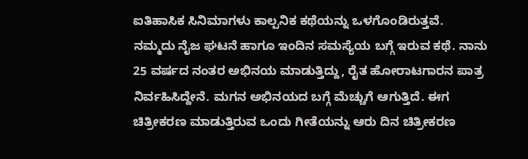ಐತಿಹಾಸಿಕ ಸಿನಿಮಾಗಳು ಕಾಲ್ಪನಿಕ ಕಥೆಯನ್ನು ಒಳಗೊಂಡಿರುತ್ತವೆ. ನಮ್ಮದು ನೈಜ ಘಟನೆ ಹಾಗೂ ಇಂದಿನ ಸಮಸ್ಯೆಯ ಬಗ್ಗೆ ಇರುವ ಕಥೆ. ನಾನು 25 ವರ್ಷದ ನಂತರ ಅಭಿನಯ ಮಾಡುತ್ತಿದ್ದು, ರೈತ ಹೋರಾಟಗಾರನ ಪಾತ್ರ ನಿರ್ವಹಿಸಿದ್ದೇನೆ. ಮಗನ ಅಭಿನಯದ ಬಗ್ಗೆ ಮೆಚ್ಚುಗೆ ಆಗುತ್ತಿದೆ. ಈಗ ಚಿತ್ರೀಕರಣ ಮಾಡುತ್ತಿರುವ ಒಂದು ಗೀತೆಯನ್ನು ಆರು ದಿನ ಚಿತ್ರೀಕರಣ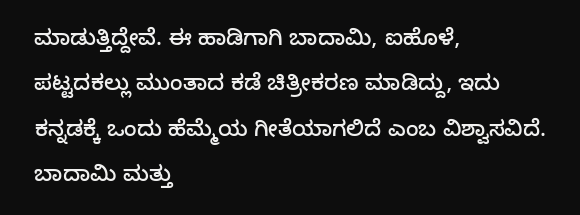ಮಾಡುತ್ತಿದ್ದೇವೆ. ಈ ಹಾಡಿಗಾಗಿ ಬಾದಾಮಿ, ಐಹೊಳೆ, ಪಟ್ಟದಕಲ್ಲು ಮುಂತಾದ ಕಡೆ ಚಿತ್ರೀಕರಣ ಮಾಡಿದ್ದು, ಇದು ಕನ್ನಡಕ್ಕೆ ಒಂದು ಹೆಮ್ಮೆಯ ಗೀತೆಯಾಗಲಿದೆ ಎಂಬ ವಿಶ್ವಾಸವಿದೆ. ಬಾದಾಮಿ ಮತ್ತು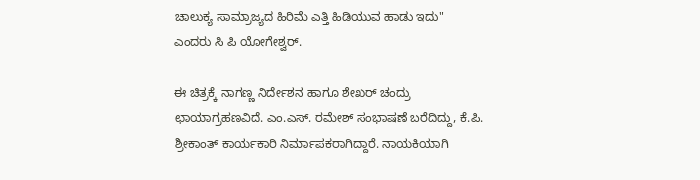ಚಾಲುಕ್ಯ ಸಾಮ್ರಾಜ್ಯದ ಹಿರಿಮೆ ಎತ್ತಿ ಹಿಡಿಯುವ ಹಾಡು ಇದು" ಎಂದರು ಸಿ ಪಿ ಯೋಗೇಶ್ವರ್‌.

ಈ ಚಿತ್ರಕ್ಕೆ ನಾಗಣ್ಣ ನಿರ್ದೇಶನ ಹಾಗೂ ಶೇಖರ್ ಚಂದ್ರು ಛಾಯಾಗ್ರಹಣವಿದೆ. ಎಂ.ಎಸ್. ರಮೇಶ್ ಸಂಭಾಷಣೆ ಬರೆದಿದ್ದು, ಕೆ.ಪಿ. ಶ್ರೀಕಾಂತ್ ಕಾರ್ಯಕಾರಿ ನಿರ್ಮಾಪಕರಾಗಿದ್ದಾರೆ. ನಾಯಕಿಯಾಗಿ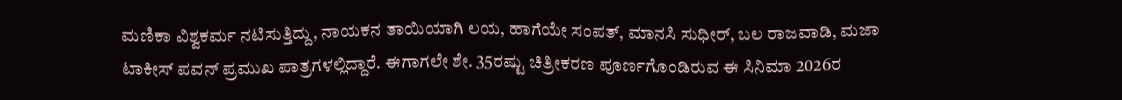ಮಣಿಕಾ ವಿಶ್ವಕರ್ಮ ನಟಿಸುತ್ತಿದ್ದು, ನಾಯಕನ ತಾಯಿಯಾಗಿ ಲಯ, ಹಾಗೆಯೇ ಸಂಪತ್, ಮಾನಸಿ ಸುಧೀರ್, ಬಲ ರಾಜವಾಡಿ, ಮಜಾ ಟಾಕೀಸ್ ಪವನ್ ಪ್ರಮುಖ ಪಾತ್ರಗಳಲ್ಲಿದ್ದಾರೆ. ಈಗಾಗಲೇ ಶೇ. 35ರಷ್ಟು ಚಿತ್ರೀಕರಣ ಪೂರ್ಣಗೊಂಡಿರುವ ಈ ಸಿನಿಮಾ 2026ರ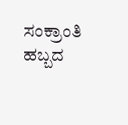ಸಂಕ್ರಾಂತಿ ಹಬ್ಬದ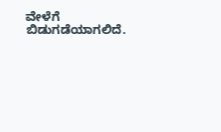ವೇಳೆಗೆ ಬಿಡುಗಡೆಯಾಗಲಿದೆ.